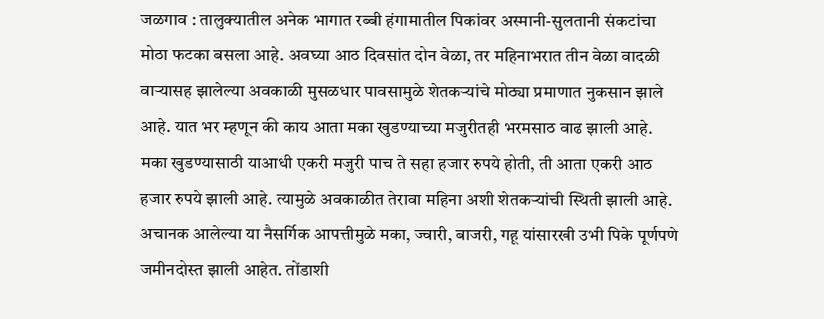जळगाव : तालुक्यातील अनेक भागात रब्बी हंगामातील पिकांवर अस्मानी-सुलतानी संकटांचा मोठा फटका बसला आहे. अवघ्या आठ दिवसांत दोन वेळा, तर महिनाभरात तीन वेळा वादळी वाऱ्यासह झालेल्या अवकाळी मुसळधार पावसामुळे शेतकऱ्यांचे मोठ्या प्रमाणात नुकसान झाले आहे. यात भर म्हणून की काय आता मका खुडण्याच्या मजुरीतही भरमसाठ वाढ झाली आहे.
मका खुडण्यासाठी याआधी एकरी मजुरी पाच ते सहा हजार रुपये होती, ती आता एकरी आठ हजार रुपये झाली आहे. त्यामुळे अवकाळीत तेरावा महिना अशी शेतकऱ्यांची स्थिती झाली आहे. अचानक आलेल्या या नैसर्गिक आपत्तीमुळे मका, ज्वारी, बाजरी, गहू यांसारखी उभी पिके पूर्णपणे जमीनदोस्त झाली आहेत. तोंडाशी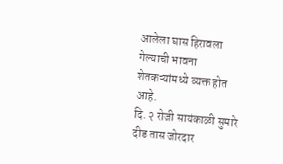आलेला घास हिरावला गेल्याची भावना शेतकऱ्यांमध्ये व्यक्त होत आहे.
दि. २ रोजी सायंकाळी सुमारे दीड तास जोरदार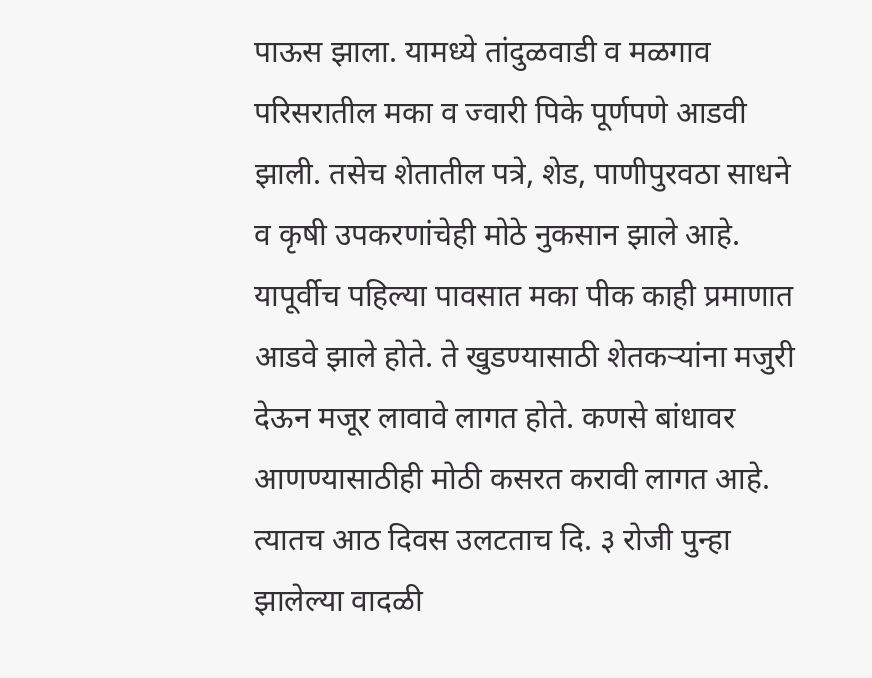पाऊस झाला. यामध्ये तांदुळवाडी व मळगाव परिसरातील मका व ज्वारी पिके पूर्णपणे आडवी झाली. तसेच शेतातील पत्रे, शेड, पाणीपुरवठा साधने व कृषी उपकरणांचेही मोठे नुकसान झाले आहे.
यापूर्वीच पहिल्या पावसात मका पीक काही प्रमाणात आडवे झाले होते. ते खुडण्यासाठी शेतकऱ्यांना मजुरी देऊन मजूर लावावे लागत होते. कणसे बांधावर आणण्यासाठीही मोठी कसरत करावी लागत आहे. त्यातच आठ दिवस उलटताच दि. ३ रोजी पुन्हा झालेल्या वादळी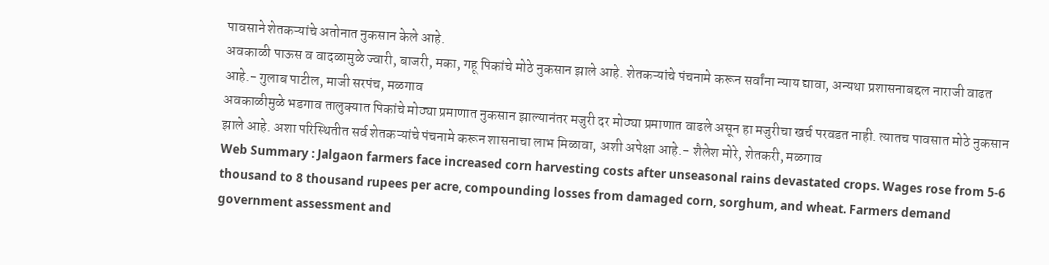पावसाने शेतकऱ्यांचे अतोनात नुकसान केले आहे.
अवकाळी पाऊस व वादळामुळे ज्वारी, बाजरी, मका, गहू पिकांचे मोठे नुकसान झाले आहे. शेतकऱ्यांचे पंचनामे करून सर्वांना न्याय द्यावा, अन्यथा प्रशासनाबद्दल नाराजी वाढत आहे.- गुलाब पाटील, माजी सरपंच, मळगाव
अवकाळीमुळे भडगाव तालुक्यात पिकांचे मोठ्या प्रमाणात नुकसान झाल्यानंतर मजुरी दर मोठ्या प्रमाणात वाढले असून हा मजुरीचा खर्च परवडत नाही. त्यातच पावसात मोठे नुकसान झाले आहे. अशा परिस्थितीत सर्व शेतकऱ्यांचे पंचनामे करून शासनाचा लाभ मिळावा, अशी अपेक्षा आहे.- शैलेश मोरे, शेतकरी, मळगाव
Web Summary : Jalgaon farmers face increased corn harvesting costs after unseasonal rains devastated crops. Wages rose from 5-6 thousand to 8 thousand rupees per acre, compounding losses from damaged corn, sorghum, and wheat. Farmers demand government assessment and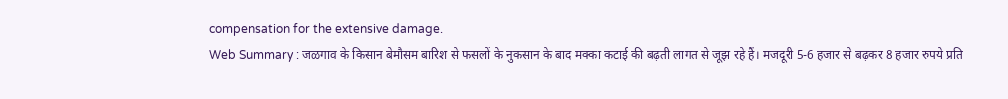compensation for the extensive damage.
Web Summary : जळगाव के किसान बेमौसम बारिश से फसलों के नुकसान के बाद मक्का कटाई की बढ़ती लागत से जूझ रहे हैं। मजदूरी 5-6 हजार से बढ़कर 8 हजार रुपये प्रति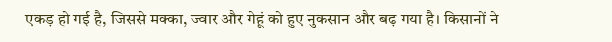एकड़ हो गई है, जिससे मक्का, ज्वार और गेहूं को हुए नुकसान और बढ़ गया है। किसानों ने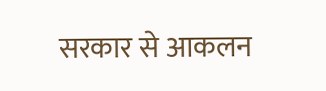सरकार से आकलन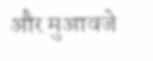और मुआवजे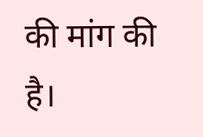की मांग की है।